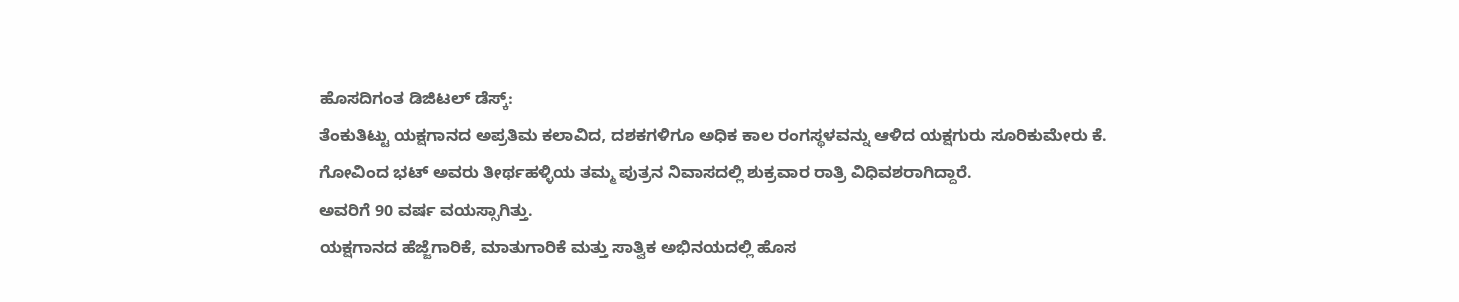ಹೊಸದಿಗಂತ ಡಿಜಿಟಲ್ ಡೆಸ್ಕ್:
ತೆಂಕುತಿಟ್ಟು ಯಕ್ಷಗಾನದ ಅಪ್ರತಿಮ ಕಲಾವಿದ, ದಶಕಗಳಿಗೂ ಅಧಿಕ ಕಾಲ ರಂಗಸ್ಥಳವನ್ನು ಆಳಿದ ಯಕ್ಷಗುರು ಸೂರಿಕುಮೇರು ಕೆ. ಗೋವಿಂದ ಭಟ್ ಅವರು ತೀರ್ಥಹಳ್ಳಿಯ ತಮ್ಮ ಪುತ್ರನ ನಿವಾಸದಲ್ಲಿ ಶುಕ್ರವಾರ ರಾತ್ರಿ ವಿಧಿವಶರಾಗಿದ್ದಾರೆ.
ಅವರಿಗೆ 90 ವರ್ಷ ವಯಸ್ಸಾಗಿತ್ತು.
ಯಕ್ಷಗಾನದ ಹೆಜ್ಜೆಗಾರಿಕೆ, ಮಾತುಗಾರಿಕೆ ಮತ್ತು ಸಾತ್ವಿಕ ಅಭಿನಯದಲ್ಲಿ ಹೊಸ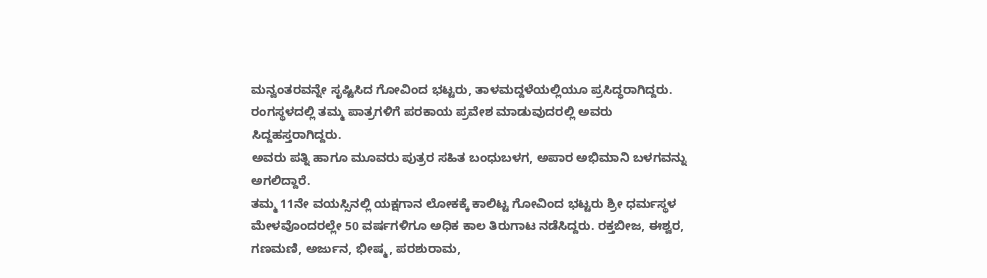ಮನ್ವಂತರವನ್ನೇ ಸೃಷ್ಟಿಸಿದ ಗೋವಿಂದ ಭಟ್ಟರು, ತಾಳಮದ್ದಳೆಯಲ್ಲಿಯೂ ಪ್ರಸಿದ್ಧರಾಗಿದ್ದರು. ರಂಗಸ್ಥಳದಲ್ಲಿ ತಮ್ಮ ಪಾತ್ರಗಳಿಗೆ ಪರಕಾಯ ಪ್ರವೇಶ ಮಾಡುವುದರಲ್ಲಿ ಅವರು ಸಿದ್ದಹಸ್ತರಾಗಿದ್ದರು.
ಅವರು ಪತ್ನಿ ಹಾಗೂ ಮೂವರು ಪುತ್ರರ ಸಹಿತ ಬಂಧುಬಳಗ, ಅಪಾರ ಅಭಿಮಾನಿ ಬಳಗವನ್ನು ಅಗಲಿದ್ದಾರೆ.
ತಮ್ಮ 11ನೇ ವಯಸ್ಸಿನಲ್ಲಿ ಯಕ್ಷಗಾನ ಲೋಕಕ್ಕೆ ಕಾಲಿಟ್ಟ ಗೋವಿಂದ ಭಟ್ಟರು ಶ್ರೀ ಧರ್ಮಸ್ಥಳ ಮೇಳವೊಂದರಲ್ಲೇ 50 ವರ್ಷಗಳಿಗೂ ಅಧಿಕ ಕಾಲ ತಿರುಗಾಟ ನಡೆಸಿದ್ದರು. ರಕ್ತಬೀಜ, ಈಶ್ವರ, ಗಣಮಣಿ, ಅರ್ಜುನ, ಭೀಷ್ಮ, ಪರಶುರಾಮ,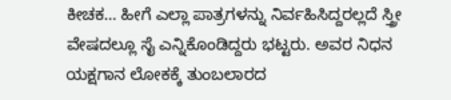ಕೀಚಕ… ಹೀಗೆ ಎಲ್ಲಾ ಪಾತ್ರಗಳನ್ನು ನಿರ್ವಹಿಸಿದ್ದರಲ್ಲದೆ ಸ್ತ್ರೀ ವೇಷದಲ್ಲೂ ಸೈ ಎನ್ನಿಕೊಂಡಿದ್ದರು ಭಟ್ಟರು. ಅವರ ನಿಧನ ಯಕ್ಷಗಾನ ಲೋಕಕ್ಕೆ ತುಂಬಲಾರದ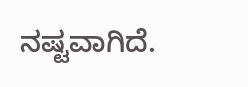ನಷ್ಟವಾಗಿದೆ.